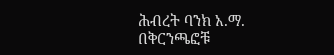ሕብረት ባንክ አ.ማ. በቅርንጫፎቹ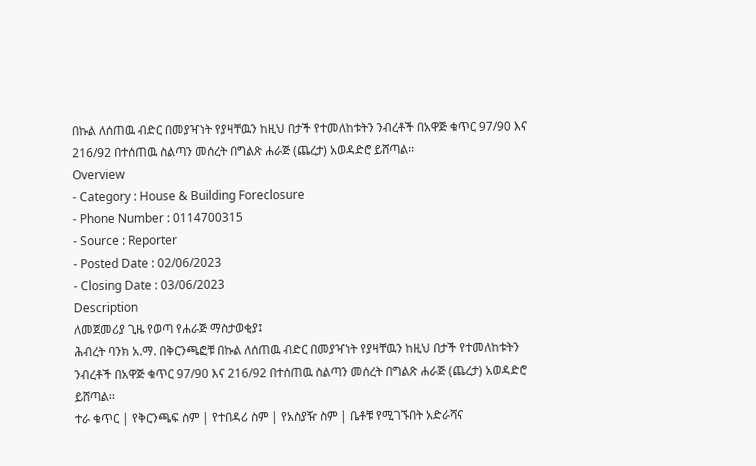በኩል ለሰጠዉ ብድር በመያዣነት የያዛቸዉን ከዚህ በታች የተመለከቱትን ንብረቶች በአዋጅ ቁጥር 97/90 እና 216/92 በተሰጠዉ ስልጣን መሰረት በግልጽ ሐራጅ (ጨረታ) አወዳድሮ ይሸጣል፡፡
Overview
- Category : House & Building Foreclosure
- Phone Number : 0114700315
- Source : Reporter
- Posted Date : 02/06/2023
- Closing Date : 03/06/2023
Description
ለመጀመሪያ ጊዜ የወጣ የሐራጅ ማስታወቂያ፤
ሕብረት ባንክ አ.ማ. በቅርንጫፎቹ በኩል ለሰጠዉ ብድር በመያዣነት የያዛቸዉን ከዚህ በታች የተመለከቱትን ንብረቶች በአዋጅ ቁጥር 97/90 እና 216/92 በተሰጠዉ ስልጣን መሰረት በግልጽ ሐራጅ (ጨረታ) አወዳድሮ ይሸጣል፡፡
ተራ ቁጥር | የቅርንጫፍ ስም | የተበዳሪ ስም | የአስያዥ ስም | ቤቶቹ የሚገኙበት አድራሻና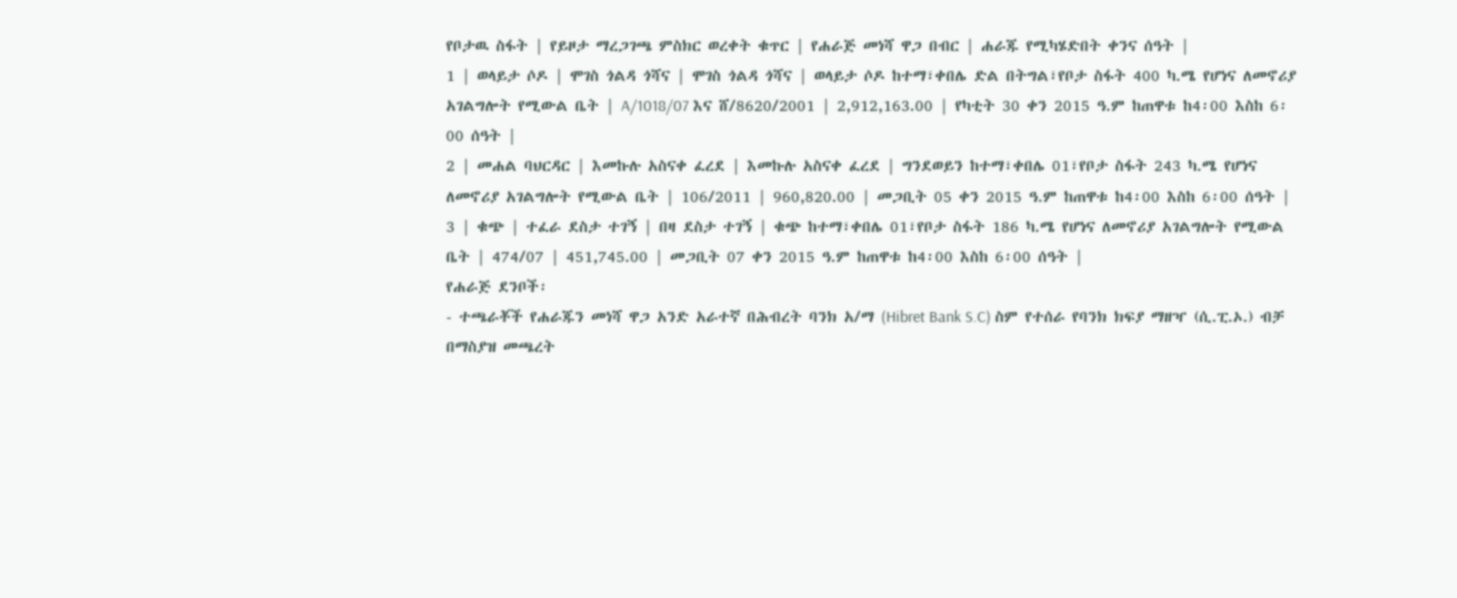የቦታዉ ስፋት | የይዞታ ማረጋገጫ ምስክር ወረቀት ቁጥር | የሐራጅ መነሻ ዋጋ በብር | ሐራጁ የሚካሄድበት ቀንና ሰዓት |
1 | ወላይታ ሶዶ | ሞገስ ጎልዳ ጎሻና | ሞገስ ጎልዳ ጎሻና | ወላይታ ሶዶ ከተማ፣ቀበሌ ድል በትግል፣የቦታ ስፋት 400 ካ.ሜ የሆነና ለመኖሪያ አገልግሎት የሚውል ቤት | A/1018/07 እና ሸ/8620/2001 | 2,912,163.00 | የካቲት 30 ቀን 2015 ዓ.ም ከጠዋቱ ከ4፡00 እስከ 6፡00 ሰዓት |
2 | መሐል ባህርዳር | እመኩሉ አስናቀ ፈረደ | እመኩሉ አስናቀ ፈረደ | ግንደወይን ከተማ፣ቀበሌ 01፣የቦታ ስፋት 243 ካ.ሜ የሆነና ለመኖሪያ አገልግሎት የሚውል ቤት | 106/2011 | 960,820.00 | መጋቢት 05 ቀን 2015 ዓ.ም ከጠዋቱ ከ4፡00 እስከ 6፡00 ሰዓት |
3 | ቁጭ | ተፈራ ደስታ ተገኝ | በዛ ደስታ ተገኝ | ቁጭ ከተማ፣ቀበሌ 01፣የቦታ ስፋት 186 ካ.ሜ የሆነና ለመኖሪያ አገልግሎት የሚውል ቤት | 474/07 | 451,745.00 | መጋቢት 07 ቀን 2015 ዓ.ም ከጠዋቱ ከ4፡00 እስከ 6፡00 ሰዓት |
የሐራጅ ደንቦች፡
- ተጫራቾች የሐራጁን መነሻ ዋጋ አንድ አራተኛ በሕብረት ባንክ አ/ማ (Hibret Bank S.C) ስም የተሰራ የባንክ ክፍያ ማዘዣ (ሲ.ፒ.ኦ.) ብቻ በማስያዝ መጫረት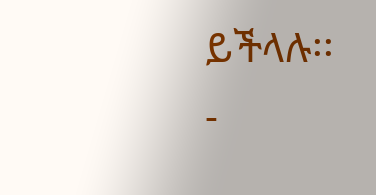ይችላሉ፡፡
-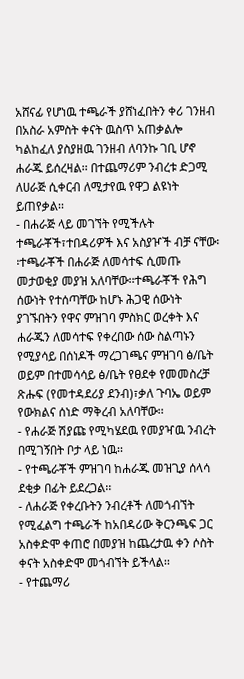አሸናፊ የሆነዉ ተጫራች ያሸነፈበትን ቀሪ ገንዘብ በአስራ አምስት ቀናት ዉስጥ አጠቃልሎ ካልከፈለ ያስያዘዉ ገንዘብ ለባንኩ ገቢ ሆኖ ሐራጁ ይሰረዛል፡፡ በተጨማሪም ንብረቱ ድጋሚ ለሀራጅ ሲቀርብ ለሚታየዉ የዋጋ ልዩነት ይጠየቃል፡፡
- በሐራጅ ላይ መገኘት የሚችሉት ተጫራቾች፣ተበዳሪዎች እና አስያዦች ብቻ ናቸው፡፡ተጫራቾች በሐራጅ ለመሳተፍ ሲመጡ መታወቂያ መያዝ አለባቸው፡፡ተጫራቾች የሕግ ሰውነት የተሰጣቸው ከሆኑ ሕጋዊ ሰውነት ያገኙበትን የዋና ምዝገባ ምስክር ወረቀት እና ሐራጁን ለመሳተፍ የቀረበው ሰው ስልጣኑን የሚያሳይ በሰነዶች ማረጋገጫና ምዝገባ ፅ/ቤት ወይም በተመሳሳይ ፅ/ቤት የፀደቀ የመመስረቻ ጽሑፍ (የመተዳደሪያ ደንብ)፣ቃለ ጉባኤ ወይም የውክልና ሰነድ ማቅረብ አለባቸው፡፡
- የሐራጅ ሽያጩ የሚካሄደዉ የመያዣዉ ንብረት በሚገኝበት ቦታ ላይ ነዉ፡፡
- የተጫራቾች ምዝገባ ከሐራጁ መዝጊያ ሰላሳ ደቂቃ በፊት ይደረጋል፡፡
- ለሐራጅ የቀረቡትን ንብረቶች ለመጎብኘት የሚፈልግ ተጫራች ከአበዳሪው ቅርንጫፍ ጋር አስቀድሞ ቀጠሮ በመያዝ ከጨረታዉ ቀን ሶስት ቀናት አስቀድሞ መጎብኘት ይችላል፡፡
- የተጨማሪ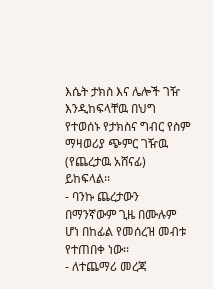እሴት ታክስ እና ሌሎች ገዥ እንዲከፍላቸዉ በህግ የተወሰኑ የታክስና ግብር የስም ማዛወሪያ ጭምር ገዥዉ (የጨረታዉ አሸናፊ) ይከፍላል፡፡
- ባንኩ ጨረታውን በማንኛውም ጊዜ በሙሉም ሆነ በከፊል የመሰረዝ መብቱ የተጠበቀ ነው፡፡
- ለተጨማሪ መረጃ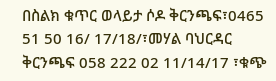በስልክ ቁጥር ወላይታ ሶዶ ቅርንጫፍ፣0465 51 50 16/ 17/18/፣መሃል ባህርዳር ቅርንጫፍ 058 222 02 11/14/17 ፣ቁጭ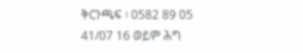ቅርንጫፍ ፡ 0582 89 05 41/07 16 ወይም ሕግ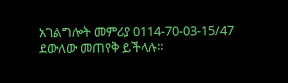አገልግሎት መምሪያ 0114-70-03-15/47 ደውለው መጠየቅ ይችላሉ፡፡